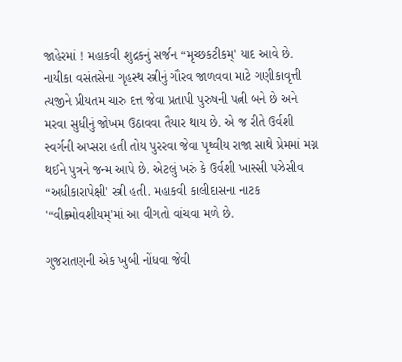જાહેરમાં ! મહાકવી શુદ્રકનું સર્જન “મૃચ્છકટીકમ્‌' યાદ આવે છે. નાયીકા વસંતસેના ગૃહસ્થ સ્ત્રીનું ગૌરવ જાળવવા માટે ગણીકાવૃત્તી ત્યજીને પ્રીયતમ ચારુ દત્ત જેવા પ્રતાપી પુરુષની પત્ની બને છે અને મરવા સુધીનું જોખમ ઉઠાવવા તૈયાર થાય છે. એ જ રીતે ઉર્વશી સ્વર્ગની અપ્સરા હતી તોય પુરરવા જેવા પૃથ્વીય રાજા સાથે પ્રેમમાં મગ્ન થઈને પુત્રને જન્મ આપે છે. એટલું ખરું કે ઉર્વશી ખાસ્સી પઝેસીવ “અધીકારાપેક્ષી' સ્ત્રી હતી. મહાકવી કાલીદાસના નાટક '“વીક્ર્મોવશીયમ્‌'માં આ વીગતો વાંચવા મળે છે.

ગુજરાતણની એક ખુબી નોંધવા જેવી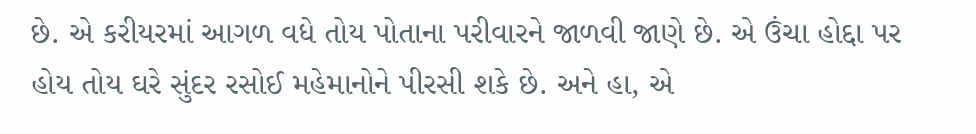છે. એ કરીયરમાં આગળ વધે તોય પોતાના પરીવારને જાળવી જાણે છે. એ ઉંચા હોદ્દા પર હોય તોય ઘરે સુંદર રસોઈ મહેમાનોને પીરસી શકે છે. અને હા, એ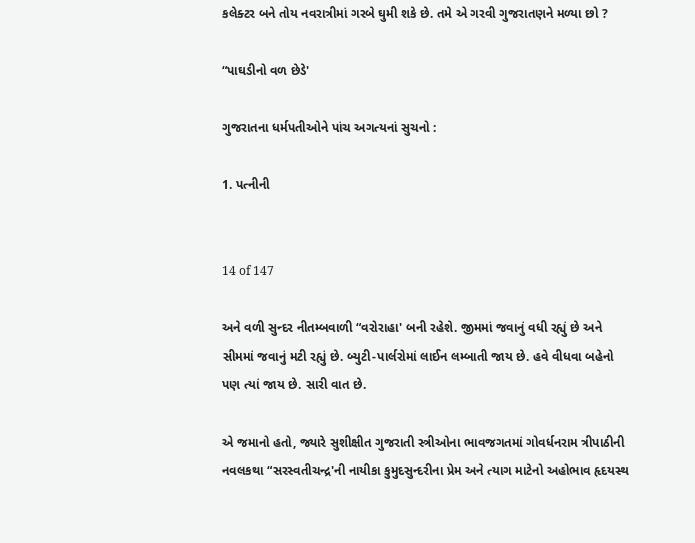કલેક્ટર બને તોય નવરાત્રીમાં ગરબે ઘુમી શકે છે. તમે એ ગરવી ગુજરાતણને મળ્યા છો ?

“પાઘડીનો વળ છેડે'

ગુજરાતના ધર્મપતીઓને પાંચ અગત્યનાં સુચનો :

1. પત્નીની


14 of 147

અને વળી સુન્દર નીતમ્બવાળી “વરોરાહા' બની રહેશે. જીમમાં જવાનું વધી રહ્યું છે અને સીમમાં જવાનું મટી રહ્યું છે. બ્યુટી-પાર્લરોમાં લાઈન લમ્બાતી જાય છે. હવે વીધવા બહેનો પણ ત્યાં જાય છે. સારી વાત છે.

એ જમાનો હતો, જ્યારે સુશીક્ષીત ગુજરાતી સ્ત્રીઓના ભાવજગતમાં ગોવર્ધનરામ ત્રીપાઠીની નવલકથા “સરસ્વતીચન્દ્ર'ની નાયીકા કુમુદસુન્દરીના પ્રેમ અને ત્યાગ માટેનો અહોભાવ હૃદયસ્થ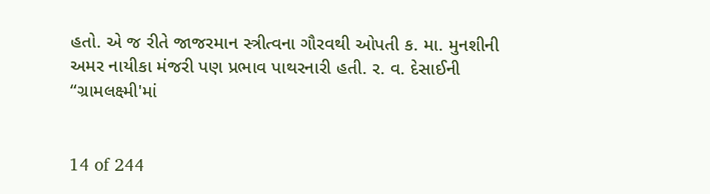હતો. એ જ રીતે જાજરમાન સ્ત્રીત્વના ગૌરવથી ઓપતી ક. મા. મુનશીની અમર નાયીકા મંજરી પણ પ્રભાવ પાથરનારી હતી. ર. વ. દેસાઈની “ગ્રામલક્ષ્મી'માં


14 of 244